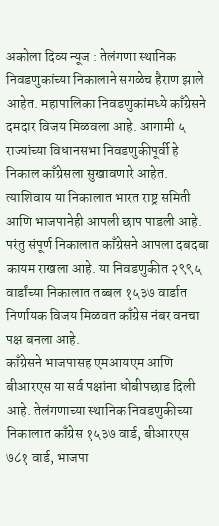अकोला दिव्य न्यूज : तेलंगणा स्थानिक निवडणुकांच्या निकालाने सगळेच हैराण झाले आहेत. महापालिका निवडणुकांमध्ये काँग्रेसने दमदार विजय मिळवला आहे. आगामी ५ राज्यांच्या विधानसभा निवडणुकीपूर्वी हे निकाल काँग्रेसला सुखावणारे आहेत. त्याशिवाय या निकालात भारत राष्ट्र समिती आणि भाजपानेही आपली छाप पाडली आहे. परंतु संपूर्ण निकालात काँग्रेसने आपला दबदबा कायम राखला आहे. या निवडणुकीत २९९५ वार्डांच्या निकालात तब्बल १५३७ वार्डात निर्णायक विजय मिळवत काँग्रेस नंबर वनचा पक्ष बनला आहे.
काँग्रेसने भाजपासह एमआयएम आणि बीआरएस या सर्व पक्षांना धोबीपछाड दिली आहे. तेलंगणाच्या स्थानिक निवडणुकीच्या निकालात काँग्रेस १५३७ वार्ड, बीआरएस ७८१ वार्ड, भाजपा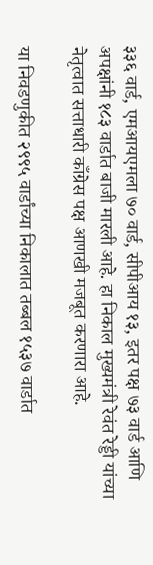३३६ वार्ड, एमआयएमला ७० वार्ड, सीपीआय १३, इतर पक्ष ७३ वार्ड आणि अपक्षांनी १८३ वार्डात बाजी मारली आहे. हा निकाल मुख्यमंत्री रेवंत रेड्डी यांच्या नेतृत्वात सत्ताधारी काँग्रेस पक्ष आणखी मजबूत करणारा आहे.

या निवडणुकीत २९९५ वार्डांच्या निकालात तब्बल १५३७ वार्डात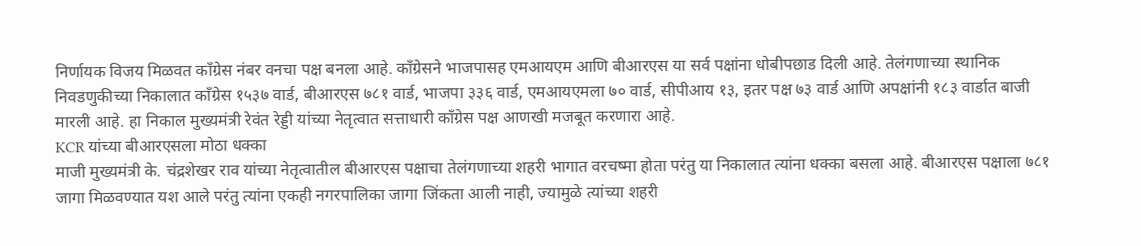निर्णायक विजय मिळवत काँग्रेस नंबर वनचा पक्ष बनला आहे. काँग्रेसने भाजपासह एमआयएम आणि बीआरएस या सर्व पक्षांना धोबीपछाड दिली आहे. तेलंगणाच्या स्थानिक निवडणुकीच्या निकालात काँग्रेस १५३७ वार्ड, बीआरएस ७८१ वार्ड, भाजपा ३३६ वार्ड, एमआयएमला ७० वार्ड, सीपीआय १३, इतर पक्ष ७३ वार्ड आणि अपक्षांनी १८३ वार्डात बाजी मारली आहे. हा निकाल मुख्यमंत्री रेवंत रेड्डी यांच्या नेतृत्वात सत्ताधारी काँग्रेस पक्ष आणखी मजबूत करणारा आहे.
KCR यांच्या बीआरएसला मोठा धक्का
माजी मुख्यमंत्री के. चंद्रशेखर राव यांच्या नेतृत्वातील बीआरएस पक्षाचा तेलंगणाच्या शहरी भागात वरचष्मा होता परंतु या निकालात त्यांना धक्का बसला आहे. बीआरएस पक्षाला ७८१ जागा मिळवण्यात यश आले परंतु त्यांना एकही नगरपालिका जागा जिंकता आली नाही, ज्यामुळे त्यांच्या शहरी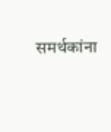समर्थकांना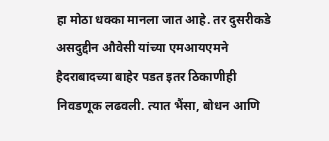हा मोठा धक्का मानला जात आहे. तर दुसरीकडे असदुद्दीन औवेसी यांच्या एमआयएमने हैदराबादच्या बाहेर पडत इतर ठिकाणीही निवडणूक लढवली. त्यात भैंसा, बोधन आणि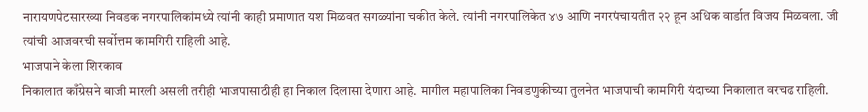नारायणपेटसारख्या निवडक नगरपालिकांमध्ये त्यांनी काही प्रमाणात यश मिळवत सगळ्यांना चकीत केले. त्यांनी नगरपालिकेत ४७ आणि नगरपंचायतीत २२ हून अधिक वार्डात विजय मिळवला. जी त्यांची आजवरची सर्वोत्तम कामगिरी राहिली आहे.
भाजपाने केला शिरकाव
निकालात काँग्रेसने बाजी मारली असली तरीही भाजपासाठीही हा निकाल दिलासा देणारा आहे. मागील महापालिका निवडणुकीच्या तुलनेत भाजपाची कामगिरी यंदाच्या निकालात वरचढ राहिली.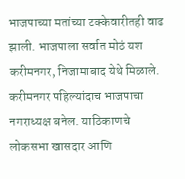भाजपाच्या मतांच्या टक्केवारीतही वाढ झाली. भाजपाला सर्वात मोठं यश करीमनगर, निजामाबाद येथे मिळाले. करीमनगर पहिल्यांदाच भाजपाचा नगराध्यक्ष बनेल. याठिकाणचे लोकसभा खासदार आणि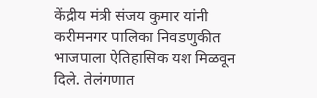केंद्रीय मंत्री संजय कुमार यांनी करीमनगर पालिका निवडणुकीत भाजपाला ऐतिहासिक यश मिळवून दिले. तेलंगणात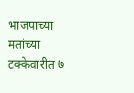भाजपाच्या मतांच्या टक्केवारीत ७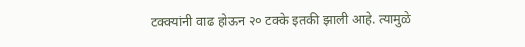टक्क्यांनी वाढ होऊन २० टक्के इतकी झाली आहे. त्यामुळे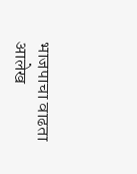भाजपाचा वाढता आलेख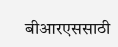बीआरएससाठी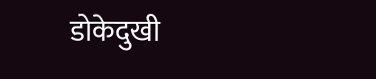डोकेदुखी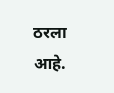ठरला आहे.